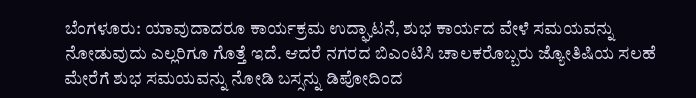ಬೆಂಗಳೂರು: ಯಾವುದಾದರೂ ಕಾರ್ಯಕ್ರಮ ಉದ್ಘಾಟನೆ, ಶುಭ ಕಾರ್ಯದ ವೇಳೆ ಸಮಯವನ್ನು ನೋಡುವುದು ಎಲ್ಲರಿಗೂ ಗೊತ್ತೆ ಇದೆ. ಆದರೆ ನಗರದ ಬಿಎಂಟಿಸಿ ಚಾಲಕರೊಬ್ಬರು ಜ್ಯೋತಿಷಿಯ ಸಲಹೆ ಮೇರೆಗೆ ಶುಭ ಸಮಯವನ್ನು ನೋಡಿ ಬಸ್ಸನ್ನು ಡಿಪೋದಿಂದ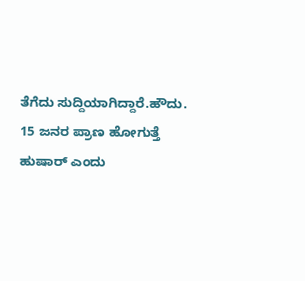ತೆಗೆದು ಸುದ್ದಿಯಾಗಿದ್ದಾರೆ.ಹೌದು. 15 ಜನರ ಪ್ರಾಣ ಹೋಗುತ್ತೆ ಹುಷಾರ್ ಎಂದು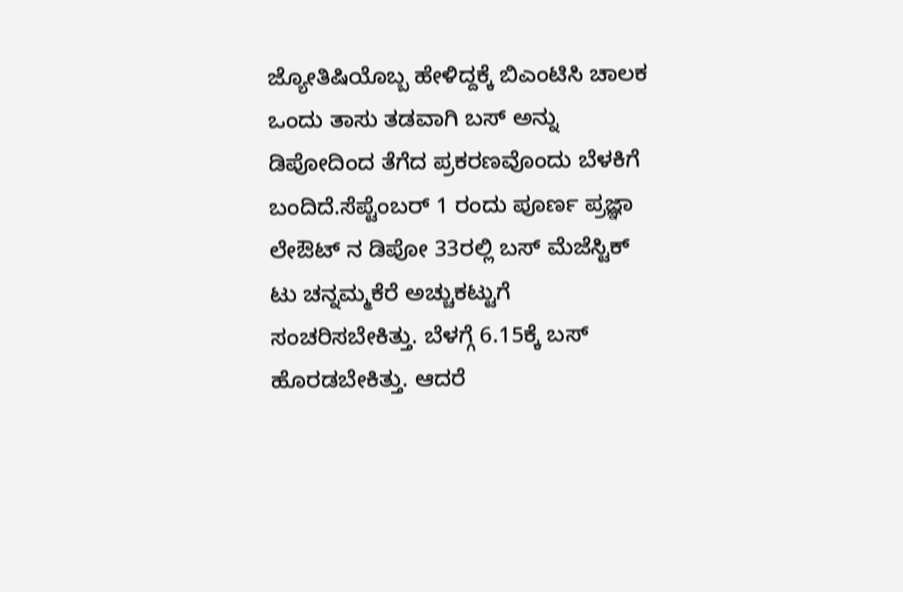ಜ್ಯೋತಿಷಿಯೊಬ್ಬ ಹೇಳಿದ್ದಕ್ಕೆ ಬಿಎಂಟಿಸಿ ಚಾಲಕ ಒಂದು ತಾಸು ತಡವಾಗಿ ಬಸ್ ಅನ್ನು ಡಿಪೋದಿಂದ ತೆಗೆದ ಪ್ರಕರಣವೊಂದು ಬೆಳಕಿಗೆ ಬಂದಿದೆ.ಸೆಪ್ಟೆಂಬರ್ 1 ರಂದು ಪೂರ್ಣ ಪ್ರಜ್ಞಾ ಲೇಔಟ್ ನ ಡಿಪೋ 33ರಲ್ಲಿ ಬಸ್ ಮೆಜೆಸ್ಟಿಕ್ ಟು ಚನ್ನಮ್ಮಕೆರೆ ಅಚ್ಚುಕಟ್ಟುಗೆ ಸಂಚರಿಸಬೇಕಿತ್ತು. ಬೆಳಗ್ಗೆ 6.15ಕ್ಕೆ ಬಸ್ ಹೊರಡಬೇಕಿತ್ತು. ಆದರೆ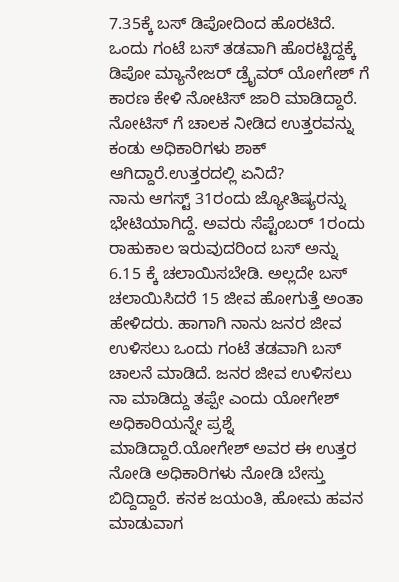7.35ಕ್ಕೆ ಬಸ್ ಡಿಪೋದಿಂದ ಹೊರಟಿದೆ. ಒಂದು ಗಂಟೆ ಬಸ್ ತಡವಾಗಿ ಹೊರಟ್ಟಿದ್ದಕ್ಕೆ ಡಿಪೋ ಮ್ಯಾನೇಜರ್ ಡ್ರೈವರ್ ಯೋಗೇಶ್ ಗೆ ಕಾರಣ ಕೇಳಿ ನೋಟಿಸ್ ಜಾರಿ ಮಾಡಿದ್ದಾರೆ. ನೋಟಿಸ್ ಗೆ ಚಾಲಕ ನೀಡಿದ ಉತ್ತರವನ್ನು ಕಂಡು ಅಧಿಕಾರಿಗಳು ಶಾಕ್ ಆಗಿದ್ದಾರೆ.ಉತ್ತರದಲ್ಲಿ ಏನಿದೆ?
ನಾನು ಆಗಸ್ಟ್ 31ರಂದು ಜ್ಯೋತಿಷ್ಯರನ್ನು ಭೇಟಿಯಾಗಿದ್ದೆ. ಅವರು ಸೆಪ್ಟೆಂಬರ್ 1ರಂದು ರಾಹುಕಾಲ ಇರುವುದರಿಂದ ಬಸ್ ಅನ್ನು 6.15 ಕ್ಕೆ ಚಲಾಯಿಸಬೇಡಿ. ಅಲ್ಲದೇ ಬಸ್ ಚಲಾಯಿಸಿದರೆ 15 ಜೀವ ಹೋಗುತ್ತೆ ಅಂತಾ ಹೇಳಿದರು. ಹಾಗಾಗಿ ನಾನು ಜನರ ಜೀವ ಉಳಿಸಲು ಒಂದು ಗಂಟೆ ತಡವಾಗಿ ಬಸ್ ಚಾಲನೆ ಮಾಡಿದೆ. ಜನರ ಜೀವ ಉಳಿಸಲು ನಾ ಮಾಡಿದ್ದು ತಪ್ಪೇ ಎಂದು ಯೋಗೇಶ್ ಅಧಿಕಾರಿಯನ್ನೇ ಪ್ರಶ್ನೆ ಮಾಡಿದ್ದಾರೆ.ಯೋಗೇಶ್ ಅವರ ಈ ಉತ್ತರ ನೋಡಿ ಅಧಿಕಾರಿಗಳು ನೋಡಿ ಬೇಸ್ತು ಬಿದ್ದಿದ್ದಾರೆ. ಕನಕ ಜಯಂತಿ, ಹೋಮ ಹವನ ಮಾಡುವಾಗ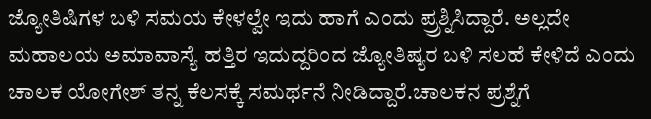ಜ್ಯೋತಿಷಿಗಳ ಬಳಿ ಸಮಯ ಕೇಳಲ್ವೇ ಇದು ಹಾಗೆ ಎಂದು ಪ್ರ್ರಶ್ನಿಸಿದ್ದಾರೆ. ಅಲ್ಲದೇ ಮಹಾಲಯ ಅಮಾವಾಸ್ಯೆ ಹತ್ತಿರ ಇದುದ್ದರಿಂದ ಜ್ಯೋತಿಷ್ಯರ ಬಳಿ ಸಲಹೆ ಕೇಳಿದೆ ಎಂದು ಚಾಲಕ ಯೋಗೇಶ್ ತನ್ನ ಕೆಲಸಕ್ಕೆ ಸಮರ್ಥನೆ ನೀಡಿದ್ದಾರೆ.ಚಾಲಕನ ಪ್ರಶ್ನೆಗೆ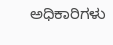ಅಧಿಕಾರಿಗಳು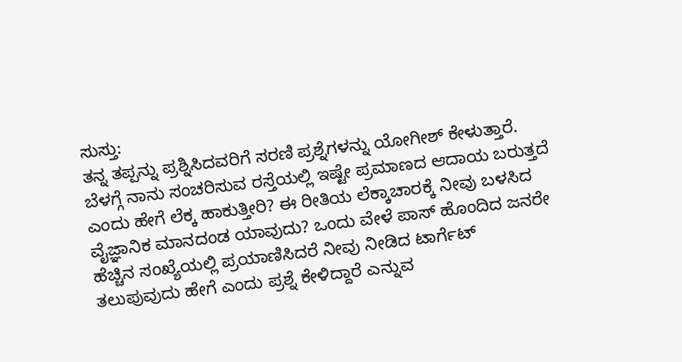ಸುಸ್ತು:
ತನ್ನ ತಪ್ಪನ್ನು ಪ್ರಶ್ನಿಸಿದವರಿಗೆ ಸರಣಿ ಪ್ರಶ್ನೆಗಳನ್ನು ಯೋಗೀಶ್ ಕೇಳುತ್ತಾರೆ. ಬೆಳಗ್ಗೆ ನಾನು ಸಂಚರಿಸುವ ರಸ್ತೆಯಲ್ಲಿ ಇಷ್ಟೇ ಪ್ರಮಾಣದ ಆದಾಯ ಬರುತ್ತದೆ ಎಂದು ಹೇಗೆ ಲೆಕ್ಕ ಹಾಕುತ್ತೀರಿ? ಈ ರೀತಿಯ ಲೆಕ್ಕಾಚಾರಕ್ಕೆ ನೀವು ಬಳಸಿದ ವೈಜ್ಞಾನಿಕ ಮಾನದಂಡ ಯಾವುದು? ಒಂದು ವೇಳೆ ಪಾಸ್ ಹೊಂದಿದ ಜನರೇ ಹೆಚ್ಚಿನ ಸಂಖ್ಯೆಯಲ್ಲಿ ಪ್ರಯಾಣಿಸಿದರೆ ನೀವು ನೀಡಿದ ಟಾರ್ಗೆಟ್ ತಲುಪುವುದು ಹೇಗೆ ಎಂದು ಪ್ರಶ್ನೆ ಕೇಳಿದ್ದಾರೆ ಎನ್ನುವ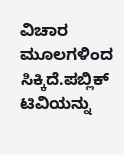ವಿಚಾರ ಮೂಲಗಳಿಂದ ಸಿಕ್ಕಿದೆ.ಪಬ್ಲಿಕ್ ಟಿವಿಯನ್ನು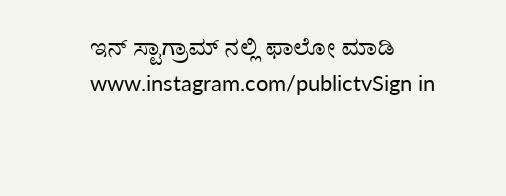ಇನ್ ಸ್ಟಾಗ್ರಾಮ್ ನಲ್ಲಿ ಫಾಲೋ ಮಾಡಿ www.instagram.com/publictvSign in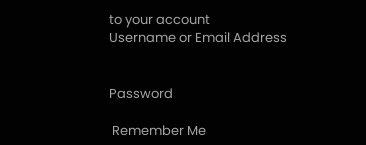to your account
Username or Email Address


Password

 Remember Me